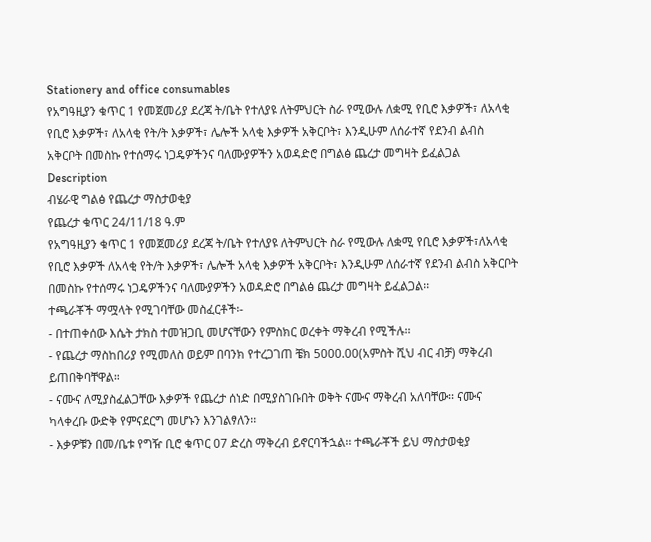Stationery and office consumables
የአግዓዚያን ቁጥር 1 የመጀመሪያ ደረጃ ት/ቤት የተለያዩ ለትምህርት ስራ የሚውሉ ለቋሚ የቢሮ እቃዎች፣ ለአላቂ የቢሮ እቃዎች፣ ለአላቂ የት/ት እቃዎች፣ ሌሎች አላቂ እቃዎች አቅርቦት፣ እንዲሁም ለሰራተኛ የደንብ ልብስ አቅርቦት በመስኩ የተሰማሩ ነጋዴዎችንና ባለሙያዎችን አወዳድሮ በግልፅ ጨረታ መግዛት ይፈልጋል
Description
ብሄራዊ ግልፅ የጨረታ ማስታወቂያ
የጨረታ ቁጥር 24/11/18 ዓ.ም
የአግዓዚያን ቁጥር 1 የመጀመሪያ ደረጃ ት/ቤት የተለያዩ ለትምህርት ስራ የሚውሉ ለቋሚ የቢሮ እቃዎች፣ለአላቂ የቢሮ እቃዎች ለአላቂ የት/ት እቃዎች፣ ሌሎች አላቂ እቃዎች አቅርቦት፣ እንዲሁም ለሰራተኛ የደንብ ልብስ አቅርቦት በመስኩ የተሰማሩ ነጋዴዎችንና ባለሙያዎችን አወዳድሮ በግልፅ ጨረታ መግዛት ይፈልጋል፡፡
ተጫራቾች ማሟላት የሚገባቸው መስፈርቶች፡-
- በተጠቀሰው እሴት ታክስ ተመዝጋቢ መሆናቸውን የምስክር ወረቀት ማቅረብ የሚችሉ፡፡
- የጨረታ ማስከበሪያ የሚመለስ ወይም በባንክ የተረጋገጠ ቼክ 5000.00(አምስት ሺህ ብር ብቻ) ማቅረብ ይጠበቅባቸዋል።
- ናሙና ለሚያስፈልጋቸው እቃዎች የጨረታ ሰነድ በሚያስገቡበት ወቅት ናሙና ማቅረብ አለባቸው፡፡ ናሙና ካላቀረቡ ውድቅ የምናደርግ መሆኑን እንገልፃለን፡፡
- እቃዎቹን በመ/ቤቱ የግዥ ቢሮ ቁጥር 07 ድረስ ማቅረብ ይኖርባችኋል፡፡ ተጫራቾች ይህ ማስታወቂያ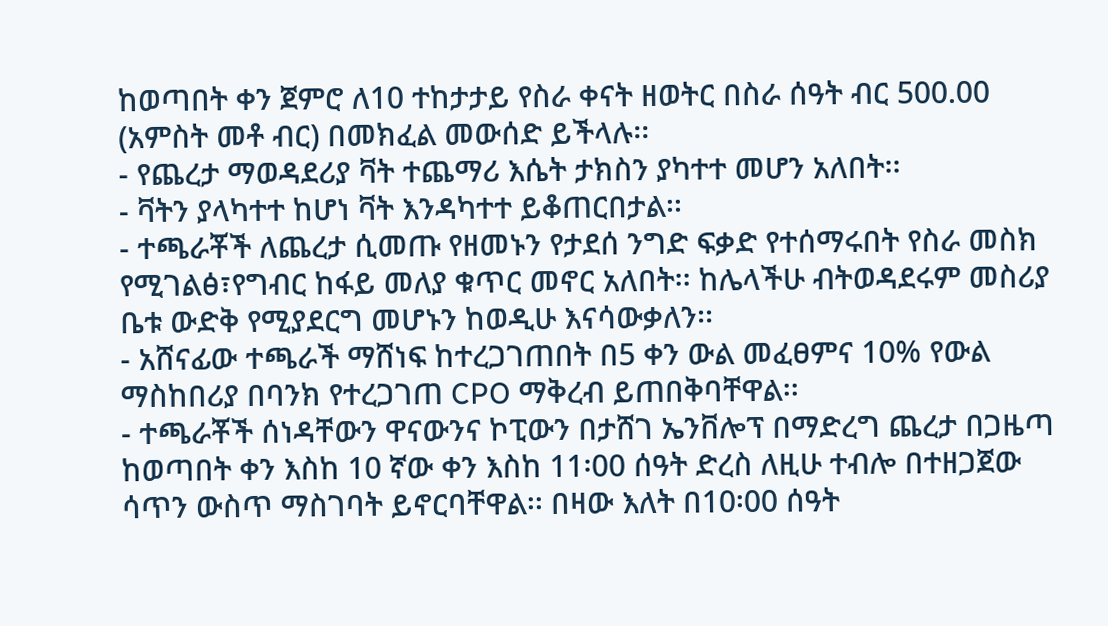ከወጣበት ቀን ጀምሮ ለ10 ተከታታይ የስራ ቀናት ዘወትር በስራ ሰዓት ብር 500.00 (አምስት መቶ ብር) በመክፈል መውሰድ ይችላሉ፡፡
- የጨረታ ማወዳደሪያ ቫት ተጨማሪ እሴት ታክስን ያካተተ መሆን አለበት፡፡
- ቫትን ያላካተተ ከሆነ ቫት እንዳካተተ ይቆጠርበታል፡፡
- ተጫራቾች ለጨረታ ሲመጡ የዘመኑን የታደሰ ንግድ ፍቃድ የተሰማሩበት የስራ መስክ የሚገልፅ፣የግብር ከፋይ መለያ ቁጥር መኖር አለበት፡፡ ከሌላችሁ ብትወዳደሩም መስሪያ ቤቱ ውድቅ የሚያደርግ መሆኑን ከወዲሁ እናሳውቃለን፡፡
- አሸናፊው ተጫራች ማሸነፍ ከተረጋገጠበት በ5 ቀን ውል መፈፀምና 10% የውል ማስከበሪያ በባንክ የተረጋገጠ CPO ማቅረብ ይጠበቅባቸዋል፡፡
- ተጫራቾች ሰነዳቸውን ዋናውንና ኮፒውን በታሸገ ኤንቨሎፕ በማድረግ ጨረታ በጋዜጣ ከወጣበት ቀን እስከ 10 ኛው ቀን እስከ 11፡00 ሰዓት ድረስ ለዚሁ ተብሎ በተዘጋጀው ሳጥን ውስጥ ማስገባት ይኖርባቸዋል፡፡ በዛው እለት በ10፡00 ሰዓት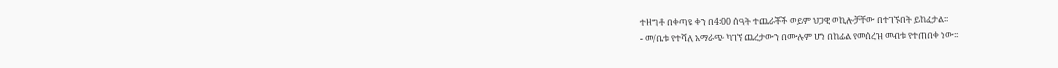ተዘግቶ በቀጣዩ ቀን በ4፡00 ሰዓት ተጨራቾች ወይም ህጋዊ ወኪሎቻቸው በተገኙበት ይከፈታል፡፡
- መ/ቤቱ የተሻለ አማራጭ ካገኘ ጨረታውን በሙሉም ሆነ በከፊል የመሰረዝ መብቱ የተጠበቀ ነው፡፡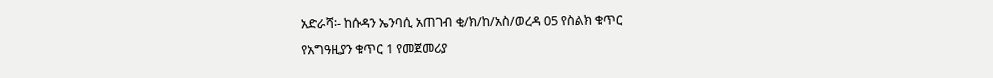አድራሻ፡- ከሱዳን ኤንባሲ አጠገብ ቂ/ክ/ከ/አስ/ወረዳ 05 የስልክ ቁጥር
የአግዓዚያን ቁጥር 1 የመጀመሪያ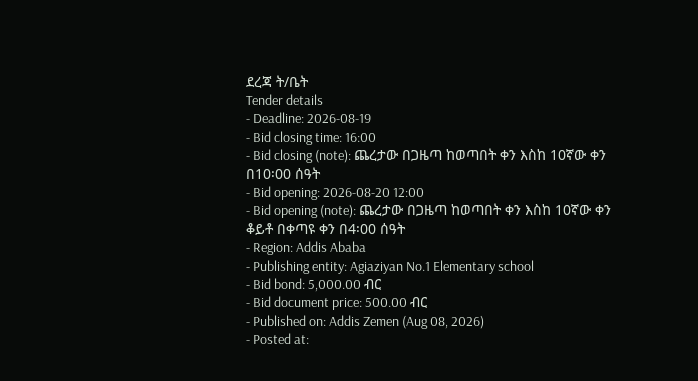ደረጃ ት/ቤት
Tender details
- Deadline: 2026-08-19
- Bid closing time: 16:00
- Bid closing (note): ጨረታው በጋዜጣ ከወጣበት ቀን እስከ 10ኛው ቀን በ10፡00 ሰዓት
- Bid opening: 2026-08-20 12:00
- Bid opening (note): ጨረታው በጋዜጣ ከወጣበት ቀን እስከ 10ኛው ቀን ቆይቶ በቀጣዩ ቀን በ4፡00 ሰዓት
- Region: Addis Ababa
- Publishing entity: Agiaziyan No.1 Elementary school
- Bid bond: 5,000.00 ብር
- Bid document price: 500.00 ብር
- Published on: Addis Zemen (Aug 08, 2026)
- Posted at: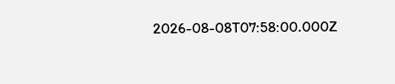2026-08-08T07:58:00.000Z